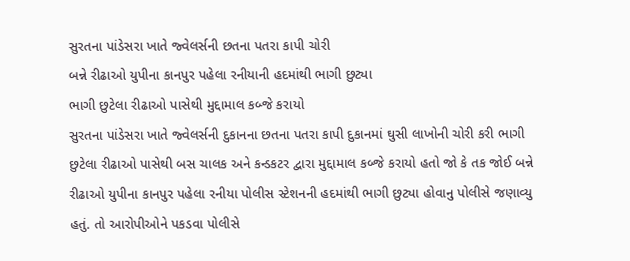સુરતના પાંડેસરા ખાતે જ્વેલર્સની છતના પતરા કાપી ચોરી
બન્ને રીઢાઓ યુપીના કાનપુર પહેલા રનીયાની હદમાંથી ભાગી છુટ્યા
ભાગી છુટેલા રીઢાઓ પાસેથી મુદ્દામાલ કબ્જે કરાયો
સુરતના પાંડેસરા ખાતે જ્વેલર્સની દુકાનના છતના પતરા કાપી દુકાનમાં ઘુસી લાખોની ચોરી કરી ભાગી છુટેલા રીઢાઓ પાસેથી બસ ચાલક અને કન્ડકટર દ્વારા મુદ્દામાલ કબ્જે કરાયો હતો જો કે તક જોઈ બન્ને રીઢાઓ યુપીના કાનપુર પહેલા રનીયા પોલીસ સ્ટેશનની હદમાંથી ભાગી છુટ્યા હોવાનુ પોલીસે જણાવ્યુ હતું. તો આરોપીઓને પકડવા પોલીસે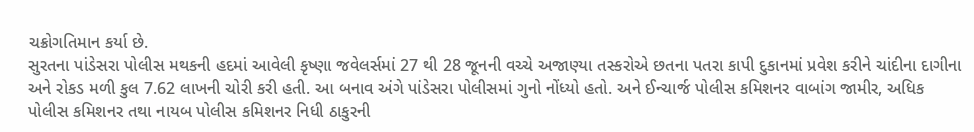ચક્રોગતિમાન કર્યા છે.
સુરતના પાંડેસરા પોલીસ મથકની હદમાં આવેલી કૃષ્ણા જવેલર્સમાં 27 થી 28 જૂનની વચ્ચે અજાણ્યા તસ્કરોએ છતના પતરા કાપી દુકાનમાં પ્રવેશ કરીને ચાંદીના દાગીના અને રોકડ મળી કુલ 7.62 લાખની ચોરી કરી હતી. આ બનાવ અંગે પાંડેસરા પોલીસમાં ગુનો નોંધ્યો હતો. અને ઈન્ચાર્જ પોલીસ કમિશનર વાબાંગ જામીર, અધિક પોલીસ કમિશનર તથા નાયબ પોલીસ કમિશનર નિધી ઠાકુરની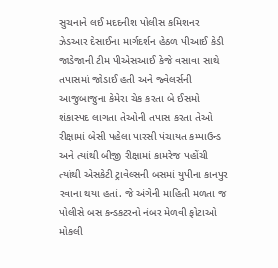સુચનાને લઈ મદદનીશ પોલીસ કમિશનર ઝેડઆર દેસાઈના માર્ગદર્શન હેઠળ પીઆઈ કેડી જાડેજાની ટીમ પીએસઆઈ કેજે વસાવા સાથે તપાસમાં જોડાઈ હતી અને જ્વેલર્સની આજુબાજુના કેમેરા ચેક કરતા બે ઈસમો શંકાસ્પદ લાગતા તેઓની તપાસ કરતા તેઓ રીક્ષામાં બેસી પહેલા પારસી પંચાયત કમ્પાઉન્ડ અને ત્યાંથી બીજી રીક્ષામાં કામરેજ પહોંચી ત્યાંથી એસકેટી ટ્રાવેલ્સની બસમાં યુપીના કાનપુર રવાના થયા હતાં. જે અંગેની માહિતી મળતા જ પોલીસે બસ કન્ડકટરનો નંબર મેળવી ફોટાઓ મોકલી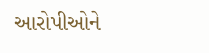આરોપીઓને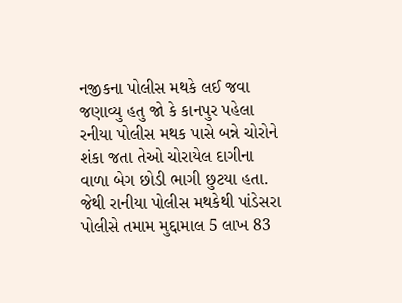નજીકના પોલીસ મથકે લઈ જવા જણાવ્યુ હતુ જો કે કાનપુર પહેલા રનીયા પોલીસ મથક પાસે બન્ને ચોરોને શંકા જતા તેઓ ચોરાયેલ દાગીના વાળા બેગ છોડી ભાગી છુટયા હતા. જેથી રાનીયા પોલીસ મથકેથી પાંડેસરા પોલીસે તમામ મુદ્દામાલ 5 લાખ 83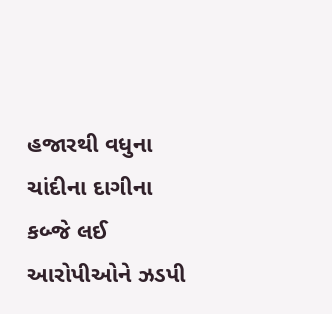હજારથી વધુના ચાંદીના દાગીના કબ્જે લઈ આરોપીઓને ઝડપી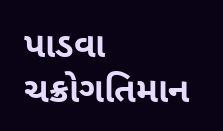પાડવા ચક્રોગતિમાન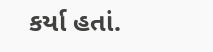કર્યા હતાં.